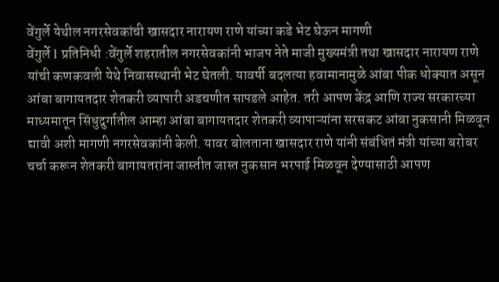वेंगुर्ले येथील नगरसेवकांची खासदार नारायण राणे यांच्या कडे भेट घेऊन मागणी
वेंगुर्ले l प्रतिनिधी :वेंगुर्ले शहरातील नगरसेवकांनी भाजप नेते माजी मुख्यमंत्री तथा खासदार नारायण राणे यांची कणकवली येथे निवासस्थानी भेट घेतली. यावर्षी बदलत्या हवामानामुळे आंबा पीक धोक्यात असून आंबा बागायतदार शेतकरी व्यापारी अडचणीत सापडले आहेत. तरी आपण केंद्र आणि राज्य सरकारच्या माध्यमातून सिंधुदुर्गातील आम्हा आंबा बागायतदार शेतकरी व्यापाऱ्यांना सरसकट आंबा नुकसानी मिळवून द्यावी अशी मागणी नगरसेवकांनी केली. यावर बोलताना खासदार राणे यांनी संबंधितं मंत्री यांच्या बरोबर चर्चा करून शेतकरी बागायतरांना जास्तीत जास्त नुकसान भरपाई मिळवून देण्यासाठी आपण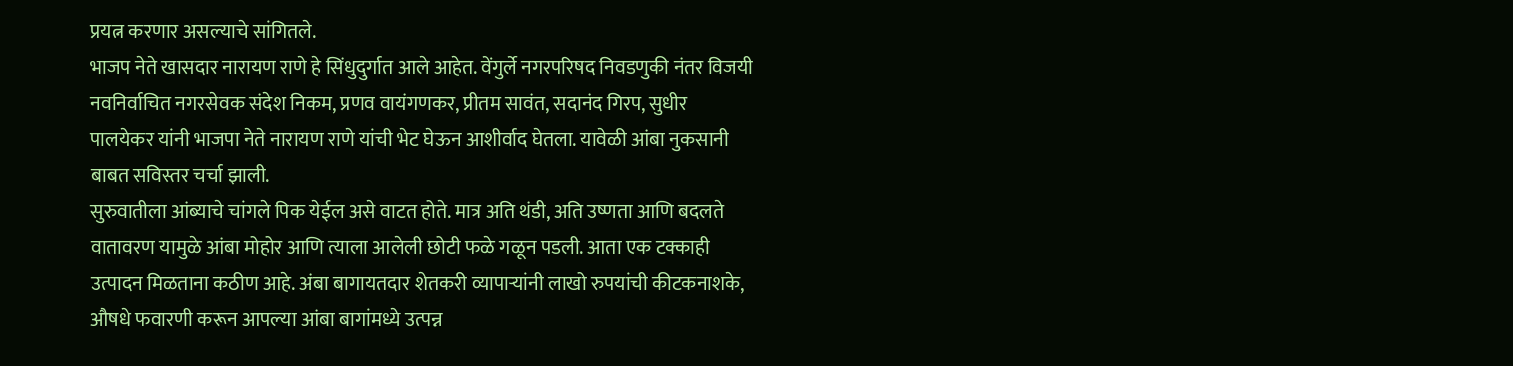प्रयत्न करणार असल्याचे सांगितले.
भाजप नेते खासदार नारायण राणे हे सिंधुदुर्गात आले आहेत. वेंगुर्ले नगरपरिषद निवडणुकी नंतर विजयी नवनिर्वाचित नगरसेवक संदेश निकम, प्रणव वायंगणकर, प्रीतम सावंत, सदानंद गिरप, सुधीर पालयेकर यांनी भाजपा नेते नारायण राणे यांची भेट घेऊन आशीर्वाद घेतला. यावेळी आंबा नुकसानी बाबत सविस्तर चर्चा झाली.
सुरुवातीला आंब्याचे चांगले पिक येईल असे वाटत होते. मात्र अति थंडी, अति उष्णता आणि बदलते वातावरण यामुळे आंबा मोहोर आणि त्याला आलेली छोटी फळे गळून पडली. आता एक टक्काही उत्पादन मिळताना कठीण आहे. अंबा बागायतदार शेतकरी व्यापाऱ्यांनी लाखो रुपयांची कीटकनाशके, औषधे फवारणी करून आपल्या आंबा बागांमध्ये उत्पन्न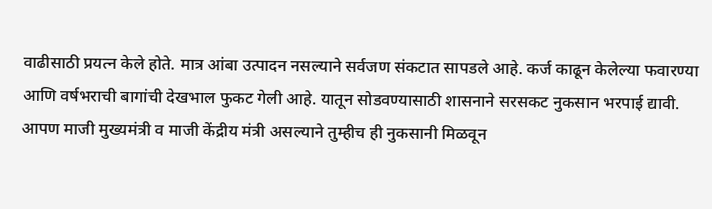वाढीसाठी प्रयत्न केले होते. मात्र आंबा उत्पादन नसल्याने सर्वजण संकटात सापडले आहे. कर्ज काढून केलेल्या फवारण्या आणि वर्षभराची बागांची देखभाल फुकट गेली आहे. यातून सोडवण्यासाठी शासनाने सरसकट नुकसान भरपाई द्यावी. आपण माजी मुख्यमंत्री व माजी केंद्रीय मंत्री असल्याने तुम्हीच ही नुकसानी मिळवून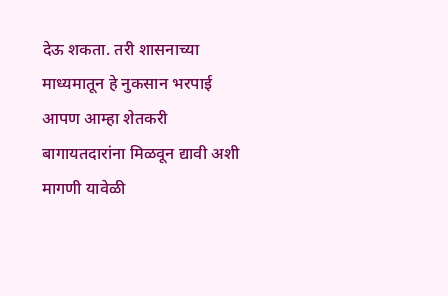देऊ शकता. तरी शासनाच्या माध्यमातून हे नुकसान भरपाई आपण आम्हा शेतकरी बागायतदारांना मिळवून द्यावी अशी मागणी यावेळी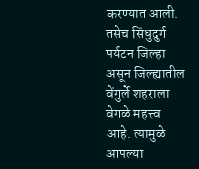करण्यात आली.
तसेच सिंधुदुर्ग पर्यटन जिल्हा असून जिल्ह्यातील वेंगुर्ले शहराला वेगळे महत्त्व आहे. त्यामुळे आपल्या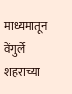माध्यमातून वेंगुर्ले शहराच्या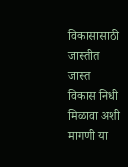विकासासाठी जास्तीत जास्त विकास निधी मिळावा अशी मागणी या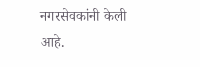नगरसेवकांनी केली आहे.